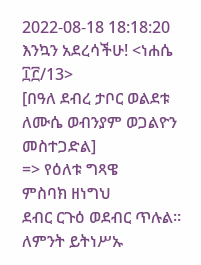2022-08-18 18:18:20
እንኳን አደረሳችሁ! <ነሐሴ ፲፫/13>
[በዓለ ደብረ ታቦር ወልደቱ ለሙሴ ወብንያም ወጋልዮን መስተጋድል]
=> የዕለቱ ግጻዌ
ምስባክ ዘነግህ
ደብር ርጉዕ ወደብር ጥሉል።
ለምንት ይትነሥኡ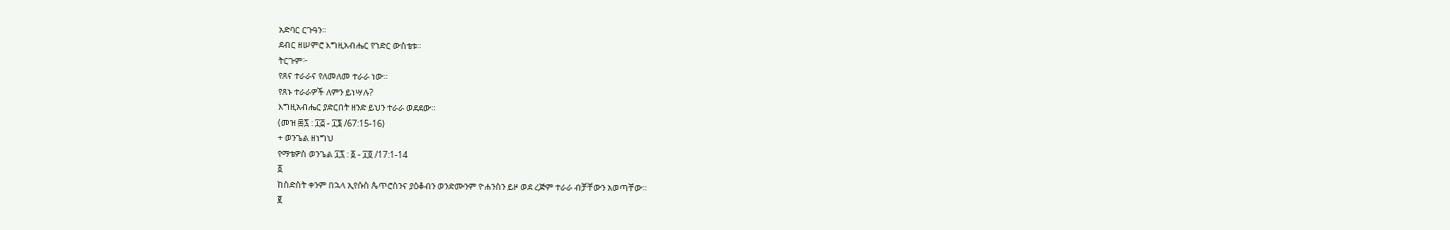አድባር ርጉዓን።
ደብር ዘሠምሮ እግዚአብሔር የኀድር ውስቴቱ።
ትርጉም፦
የጸና ተራራና የለመለመ ተራራ ነው።
የጸኑ ተራራዎች ለምን ይነሣሉ?
እግዚአብሔር ያድርበት ዘንድ ይህን ተራራ ወደደው።
(መዝ ፷፯ : ፲፭ - ፲፮ /67:15-16)
+ ወንጌል ዘነግህ
የማቴዎስ ወንጌል ፲፯ : ፩ - ፲፬ /17:1-14
፩
ከስድስት ቀንም በኋላ ኢየሱስ ጴጥሮስንና ያዕቆብን ወንድሙንም ዮሐንስን ይዞ ወደ ረጅም ተራራ ብቻቸውን አወጣቸው።
፪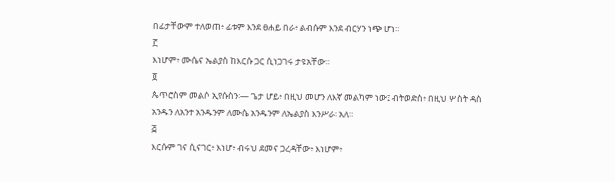በፊታቸውም ተለወጠ፥ ፊቱም እንደ ፀሐይ በራ፥ ልብሱም እንደ ብርሃን ነጭ ሆነ።
፫
እነሆም፥ ሙሴና ኤልያስ ከእርሱ ጋር ሲነጋገሩ ታዩአቸው።
፬
ጴጥሮስም መልሶ ኢየሱስን፡— ጌታ ሆይ፥ በዚህ መሆን ለእኛ መልካም ነው፤ ብትወድስ፥ በዚህ ሦስት ዳስ አንዱን ለአንተ አንዱንም ለሙሴ አንዱንም ለኤልያስ እንሥራ፡ አለ።
፭
እርሱም ገና ሲናገር፥ እነሆ፥ ብሩህ ደመና ጋረዳቸው፥ እነሆም፥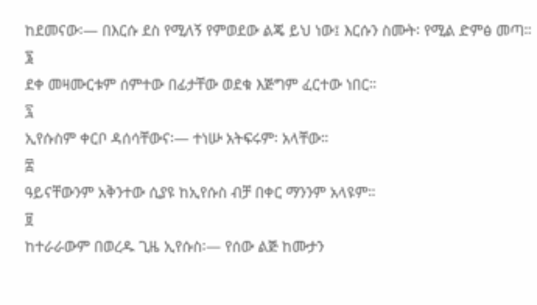ከደመናው፡— በእርሱ ደስ የሚለኝ የምወደው ልጄ ይህ ነው፤ እርሱን ስሙት፡ የሚል ድምፅ መጣ።
፮
ደቀ መዛሙርቱም ሰምተው በፊታቸው ወደቁ እጅግም ፈርተው ነበር።
፯
ኢየሱስም ቀርቦ ዳሰሳቸውና፡— ተነሡ አትፍሩም፡ አላቸው።
፰
ዓይናቸውንም አቅንተው ሲያዩ ከኢየሱስ ብቻ በቀር ማንንም አላዩም።
፱
ከተራራውም በወረዱ ጊዜ ኢየሱስ፡— የሰው ልጅ ከሙታን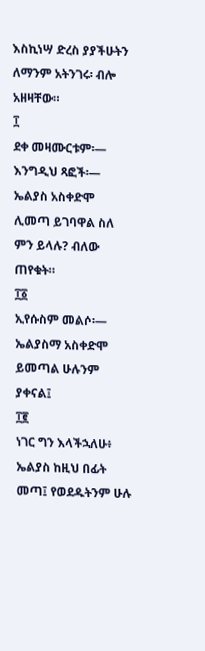እስኪነሣ ድረስ ያያችሁትን ለማንም አትንገሩ፡ ብሎ አዘዛቸው።
፲
ደቀ መዛሙርቱም፡— እንግዲህ ጻፎች፡— ኤልያስ አስቀድሞ ሊመጣ ይገባዋል ስለ ምን ይላሉ? ብለው ጠየቁት።
፲፩
ኢየሱስም መልሶ፡— ኤልያስማ አስቀድሞ ይመጣል ሁሉንም ያቀናል፤
፲፪
ነገር ግን እላችኋለሁ፥ ኤልያስ ከዚህ በፊት መጣ፤ የወደዱትንም ሁሉ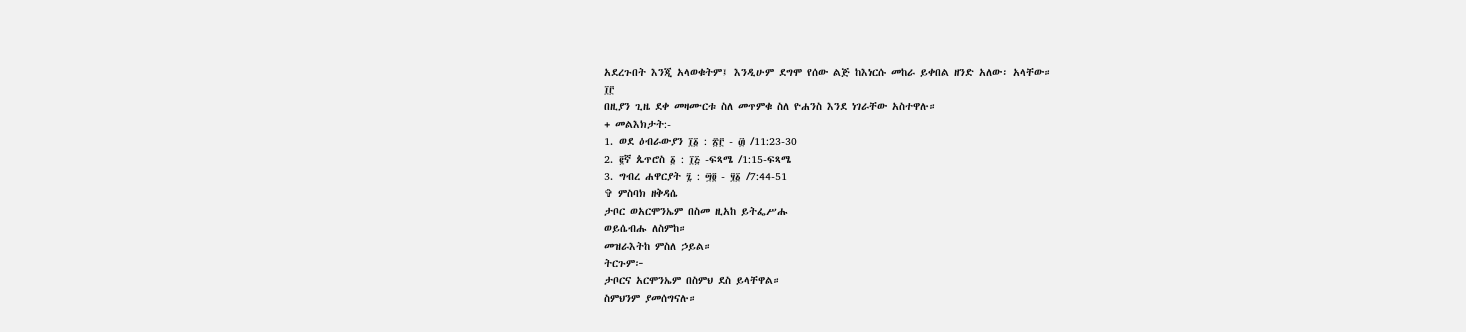አደረጉበት እንጂ አላወቁትም፤ እንዲሁም ደግሞ የሰው ልጅ ከእነርሱ መከራ ይቀበል ዘንድ አለው፡ አላቸው።
፲፫
በዚያን ጊዜ ደቀ መዛሙርቱ ስለ መጥምቁ ስለ ዮሐንስ እንደ ነገራቸው አስተዋሉ።
+ መልእክታት:-
1. ወደ ዕብራውያን ፲፩ : ፳፫ - ፴ /11:23-30
2. ፪ኛ ጴጥሮስ ፩ : ፲፭ -ፍጻሜ /1:15-ፍጻሜ
3. ግብረ ሐዋርያት ፯ : ፵፬ - ፶፩ /7:44-51
✞ ምስባክ ዘቅዳሴ
ታቦር ወአርሞንኤም በስመ ዚአከ ይትፌሥሑ
ወይሴብሑ ለስምከ።
መዝራእትከ ምስለ ኃይል።
ትርጉም፦
ታቦርና አርሞንኤም በስምህ ደስ ይላቸዋል።
ስምህንም ያመሰግናሉ።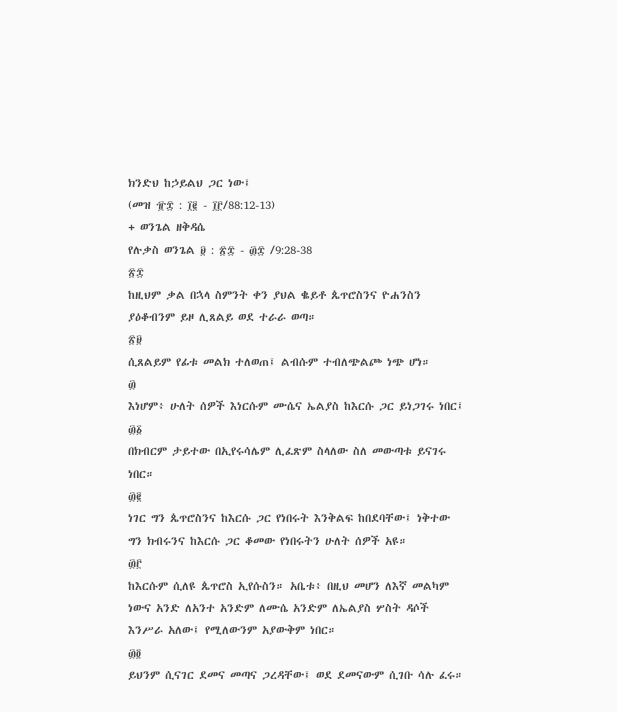ክንድህ ከኃይልህ ጋር ነው፤
(መዝ ፹፰ : ፲፪ - ፲፫/88:12-13)
+ ወንጌል ዘቅዳሴ
የሉቃስ ወንጌል ፱ : ፳፰ - ፴፰ /9:28-38
፳፰
ከዚህም ቃል በኋላ ስምንት ቀን ያህል ቈይቶ ጴጥሮስንና ዮሐንስን ያዕቆብንም ይዞ ሊጸልይ ወደ ተራራ ወጣ።
፳፱
ሲጸልይም የፊቱ መልክ ተለወጠ፤ ልብሱም ተብለጭልጮ ነጭ ሆነ።
፴
እነሆም፥ ሁለት ሰዎች እነርሱም ሙሴና ኤልያስ ከእርሱ ጋር ይነጋገሩ ነበር፤
፴፩
በክብርም ታይተው በኢየሩሳሌም ሊፈጽም ስላለው ስለ መውጣቱ ይናገሩ ነበር።
፴፪
ነገር ግን ጴጥሮስንና ከእርሱ ጋር የነበሩት እንቅልፍ ከበደባቸው፤ ነቅተው ግን ክብሩንና ከእርሱ ጋር ቆመው የነበሩትን ሁለት ሰዎች አዩ።
፴፫
ከእርሱም ሲለዩ ጴጥሮስ ኢየሱስን። አቤቱ፥ በዚህ መሆን ለእኛ መልካም ነውና አንድ ለአንተ አንድም ለሙሴ አንድም ለኤልያስ ሦስት ዳሶች እንሥራ አለው፤ የሚለውንም አያውቅም ነበር።
፴፬
ይህንም ሲናገር ደመና መጣና ጋረዳቸው፤ ወደ ደመናውም ሲገቡ ሳሉ ፈሩ።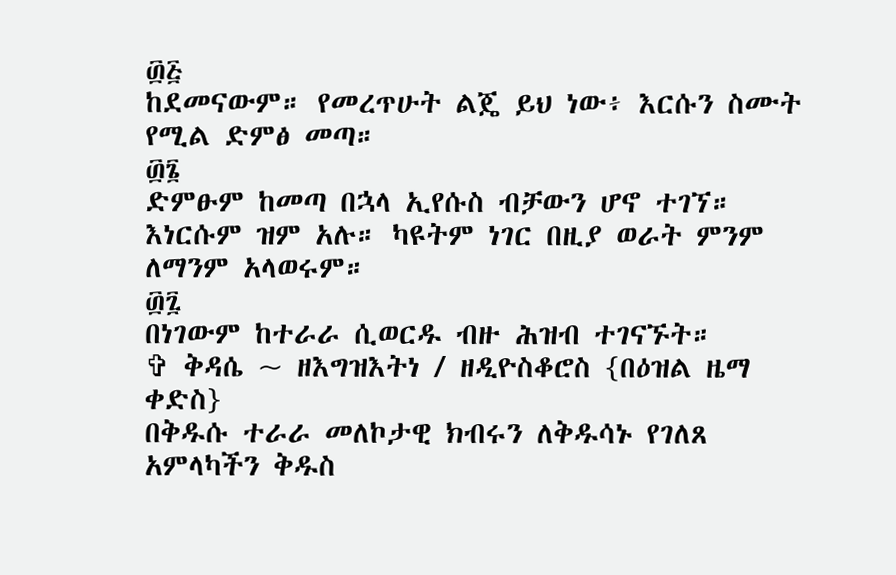፴፭
ከደመናውም። የመረጥሁት ልጄ ይህ ነው፥ እርሱን ስሙት የሚል ድምፅ መጣ።
፴፮
ድምፁም ከመጣ በኋላ ኢየሱስ ብቻውን ሆኖ ተገኘ። እነርሱም ዝም አሉ። ካዩትም ነገር በዚያ ወራት ምንም ለማንም አላወሩም።
፴፯
በነገውም ከተራራ ሲወርዱ ብዙ ሕዝብ ተገናኙት።
✞ ቅዳሴ ~ ዘእግዝእትነ / ዘዲዮስቆሮስ {በዕዝል ዜማ ቀድስ}
በቅዱሱ ተራራ መለኮታዊ ክብሩን ለቅዱሳኑ የገለጸ አምላካችን ቅዱስ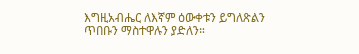እግዚአብሔር ለእኛም ዕውቀቱን ይግለጽልን ጥበቡን ማስተዋሉን ያድለን።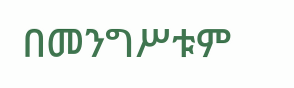በመንግሥቱም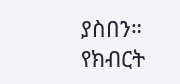ያስበን። የክብርት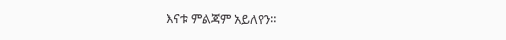እናቱ ምልጃም አይለየን።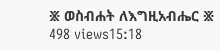፠ ወስብሐት ለእግዚአብሔር ፠
498 views15:18